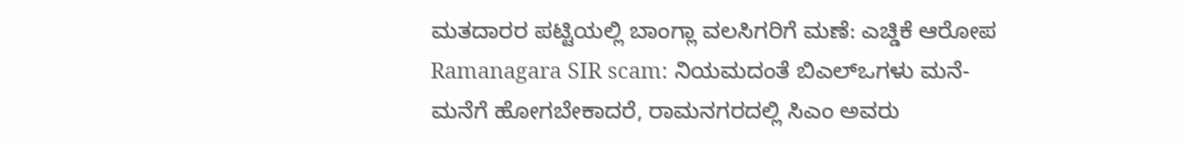ಮತದಾರರ ಪಟ್ಟಿಯಲ್ಲಿ ಬಾಂಗ್ಲಾ ವಲಸಿಗರಿಗೆ ಮಣೆ: ಎಚ್ಡಿಕೆ ಆರೋಪ
Ramanagara SIR scam: ನಿಯಮದಂತೆ ಬಿಎಲ್ಒಗಳು ಮನೆ-ಮನೆಗೆ ಹೋಗಬೇಕಾದರೆ, ರಾಮನಗರದಲ್ಲಿ ಸಿಎಂ ಅವರು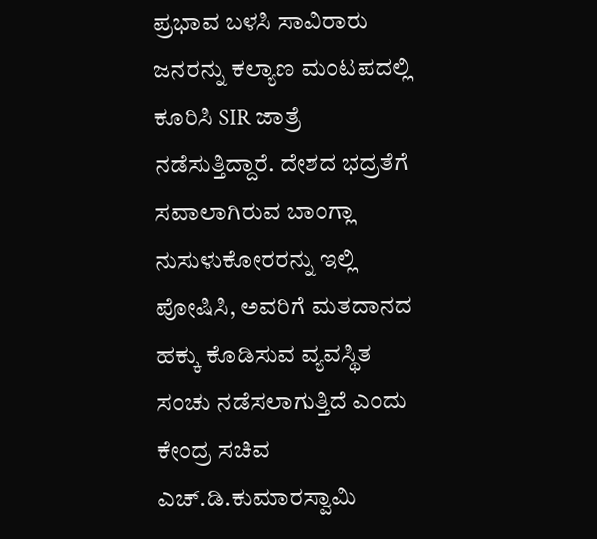ಪ್ರಭಾವ ಬಳಸಿ ಸಾವಿರಾರು ಜನರನ್ನು ಕಲ್ಯಾಣ ಮಂಟಪದಲ್ಲಿ ಕೂರಿಸಿ SIR ಜಾತ್ರೆ ನಡೆಸುತ್ತಿದ್ದಾರೆ. ದೇಶದ ಭದ್ರತೆಗೆ ಸವಾಲಾಗಿರುವ ಬಾಂಗ್ಲಾ ನುಸುಳುಕೋರರನ್ನು ಇಲ್ಲಿ ಪೋಷಿಸಿ, ಅವರಿಗೆ ಮತದಾನದ ಹಕ್ಕು ಕೊಡಿಸುವ ವ್ಯವಸ್ಥಿತ ಸಂಚು ನಡೆಸಲಾಗುತ್ತಿದೆ ಎಂದು ಕೇಂದ್ರ ಸಚಿವ ಎಚ್.ಡಿ.ಕುಮಾರಸ್ವಾಮಿ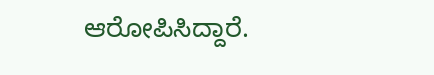ಆರೋಪಿಸಿದ್ದಾರೆ.